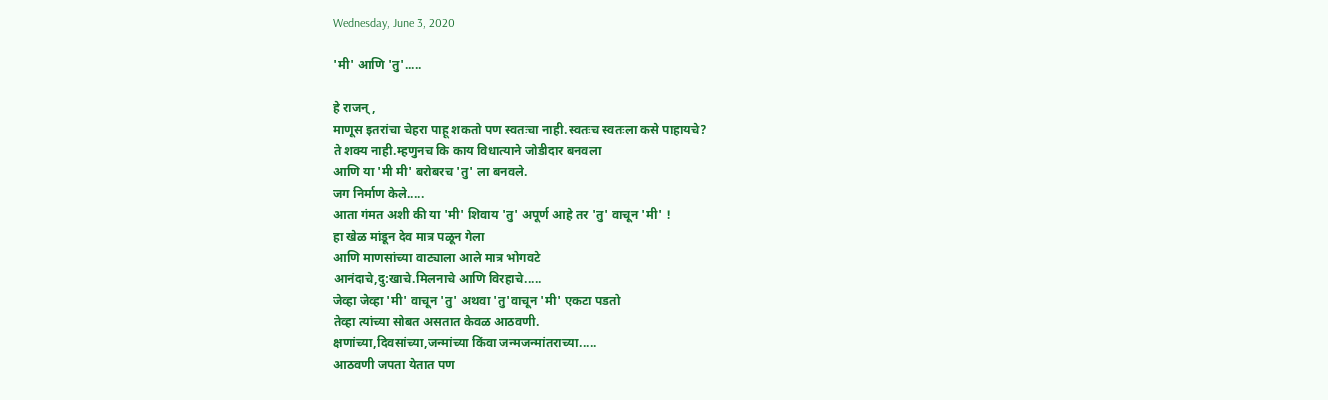Wednesday, June 3, 2020

'मी' आणि 'तु'.....

हे राजन् ,
माणूस इतरांचा चेहरा पाहू शकतो पण स्वतःचा नाही.स्वतःच स्वतःला कसे पाहायचे?
ते शक्य नाही.म्हणुनच कि काय विधात्याने जोडीदार बनवला
आणि या 'मी मी' बरोबरच 'तु' ला बनवले.
जग निर्माण केले.....
आता गंमत अशी की या 'मी' शिवाय 'तु' अपूर्ण आहे तर 'तु' वाचून 'मी' !
हा खेळ मांडून देव मात्र पळून गेला
आणि माणसांच्या वाट्याला आले मात्र भोगवटे
आनंदाचे,दु:खाचे.मिलनाचे आणि विरहाचे.....
जेव्हा जेव्हा 'मी' वाचून 'तु' अथवा 'तु'वाचून 'मी' एकटा पडतो
तेव्हा त्यांच्या सोबत असतात केवळ आठवणी.
क्षणांच्या,दिवसांच्या,जन्मांच्या किंवा जन्मजन्मांतराच्या.....
आठवणी जपता येतात पण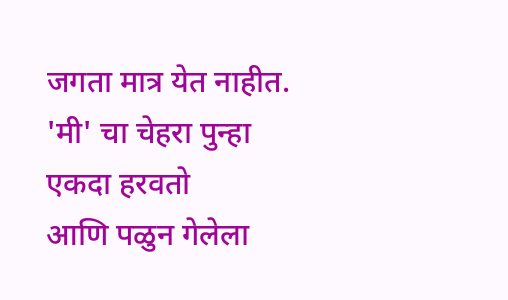जगता मात्र येत नाहीत.
'मी' चा चेहरा पुन्हा एकदा हरवतो
आणि पळुन गेलेला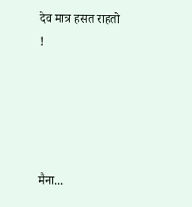देव मात्र हसत राहतो !





मैना...